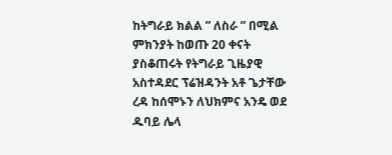ከትግራይ ክልል ” ለስራ ” በሚል ምክንያት ከወጡ 20 ቀናት ያስቆጠሩት የትግራይ ጊዜያዊ አስተዳደር ፕሬዝዳንት አቶ ጌታቸው ረዳ ከሰሞኑን ለህክምና አንዴ ወደ ዱባይ ሌላ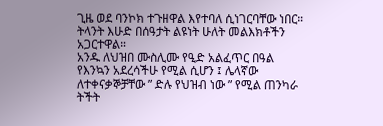ጊዜ ወደ ባንኮክ ተጉዘዋል እየተባለ ሲነገርባቸው ነበር።
ትላንት እሁድ በሰዓታት ልዩነት ሁለት መልእክቶችን አጋርተዋል።
አንዱ ለህዝበ ሙስሊሙ የዒድ አልፈጥር በዓል የእንኳን አደረሳችሁ የሚል ሲሆን ፤ ሌላኛው ለተቀናቃኞቻቸው ” ድሉ የህዝብ ነው ” የሚል ጠንካራ ትችት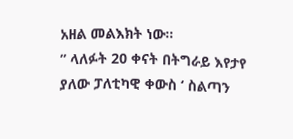አዘል መልእክት ነው።
” ላለፉት 20 ቀናት በትግራይ እየታየ ያለው ፓለቲካዊ ቀውስ ‘ ስልጣን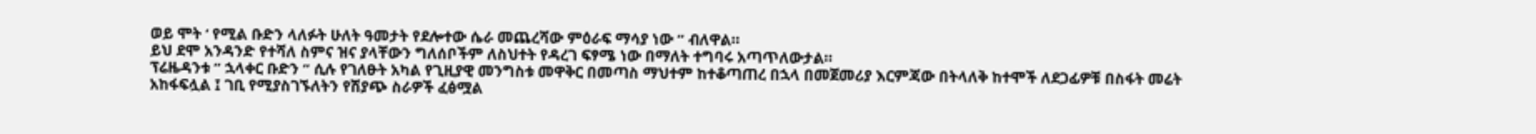ወይ ሞት ‘ የሚል ቡድን ላለፉት ሁለት ዓመታት የደሎተው ሴራ መጨረሻው ምዕራፍ ማሳያ ነው ” ብለዋል።
ይህ ደሞ አንዳንድ የተሻለ ስምና ዝና ያላቸውን ግለሰቦችም ለስህተት የዳረገ ፍፃሜ ነው በማለት ተግባሩ አጣጥለውታል።
ፕሬዜዳንቱ ” ኋላቀር ቡድን ” ሲሉ የገለፁት አካል የጊዚያዊ መንግስቱ መዋቅር በመጣስ ማህተም ከተቆጣጠረ በኋላ በመጀመሪያ እርምጃው በትላለቅ ከተሞች ለደጋፊዎቹ በስፋት መሬት አከፋፍሏል ፤ ገቢ የሚያስገኙለትን የሽያጭ ስራዎች ፈፅሟል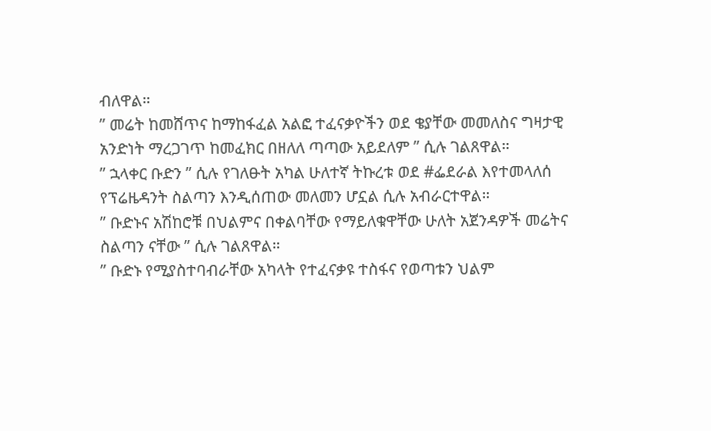ብለዋል።
” መሬት ከመሸጥና ከማከፋፈል አልፎ ተፈናቃዮችን ወደ ቄያቸው መመለስና ግዛታዊ አንድነት ማረጋገጥ ከመፈክር በዘለለ ጣጣው አይደለም ” ሲሉ ገልጸዋል።
” ኋላቀር ቡድን ” ሲሉ የገለፁት አካል ሁለተኛ ትኩረቱ ወደ #ፌደራል እየተመላለሰ የፕሬዜዳንት ስልጣን እንዲሰጠው መለመን ሆኗል ሲሉ አብራርተዋል።
” ቡድኑና አሽከሮቹ በህልምና በቀልባቸው የማይለቁዋቸው ሁለት አጀንዳዎች መሬትና ስልጣን ናቸው ” ሲሉ ገልጸዋል።
” ቡድኑ የሚያስተባብራቸው አካላት የተፈናቃዩ ተስፋና የወጣቱን ህልም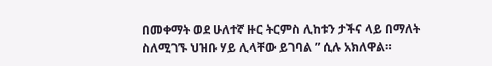በመቀማት ወደ ሁለተኛ ዙር ትርምስ ሊከቱን ታችና ላይ በማለት ስለሚገኙ ህዝቡ ሃይ ሊላቸው ይገባል ” ሲሉ አክለዋል።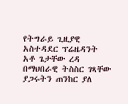የትግራይ ጊዚያዊ አስተዳደር ፕሬዜዳንት አቶ ጌታቸው ረዳ በማህበራዊ ትስስር ገጻቸው ያጋሩትን ጠንከር ያለ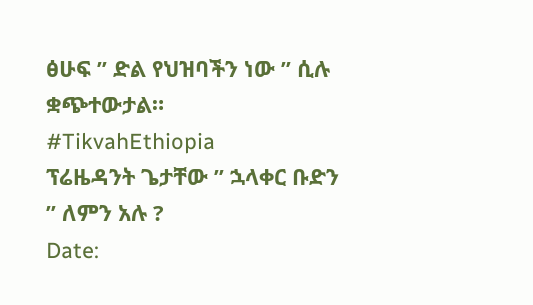ፅሁፍ ” ድል የህዝባችን ነው ” ሲሉ ቋጭተውታል።
#TikvahEthiopia
ፕሬዜዳንት ጌታቸው ” ኋላቀር ቡድን ” ለምን አሉ ?
Date: